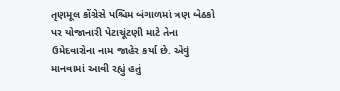તૃણમૂલ કોંગ્રેસે પશ્ચિમ બંગાળમાં ત્રણ બેઠકો પર યોજાનારી પેટાચૂંટણી માટે તેના ઉમેદવારોના નામ જાહેર કર્યા છે. એવું માનવામાં આવી રહ્યું હતું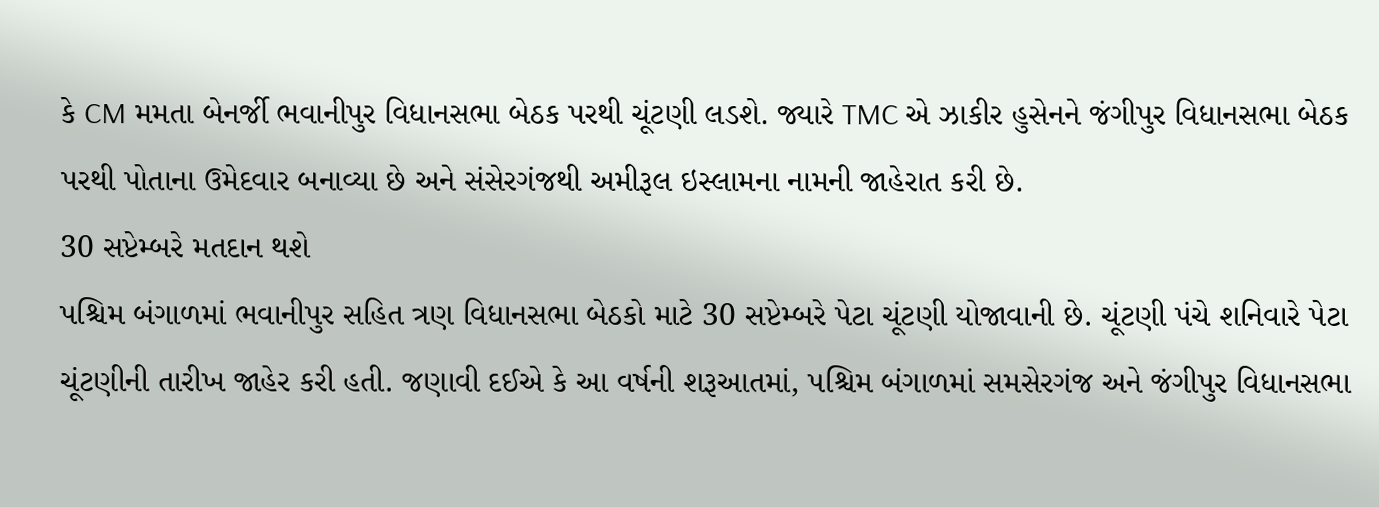કે CM મમતા બેનર્જી ભવાનીપુર વિધાનસભા બેઠક પરથી ચૂંટણી લડશે. જ્યારે TMC એ ઝાકીર હુસેનને જંગીપુર વિધાનસભા બેઠક પરથી પોતાના ઉમેદવાર બનાવ્યા છે અને સંસેરગંજથી અમીરૂલ ઇસ્લામના નામની જાહેરાત કરી છે.
30 સપ્ટેમ્બરે મતદાન થશે
પશ્ચિમ બંગાળમાં ભવાનીપુર સહિત ત્રણ વિધાનસભા બેઠકો માટે 30 સપ્ટેમ્બરે પેટા ચૂંટણી યોજાવાની છે. ચૂંટણી પંચે શનિવારે પેટા ચૂંટણીની તારીખ જાહેર કરી હતી. જણાવી દઈએ કે આ વર્ષની શરૂઆતમાં, પશ્ચિમ બંગાળમાં સમસેરગંજ અને જંગીપુર વિધાનસભા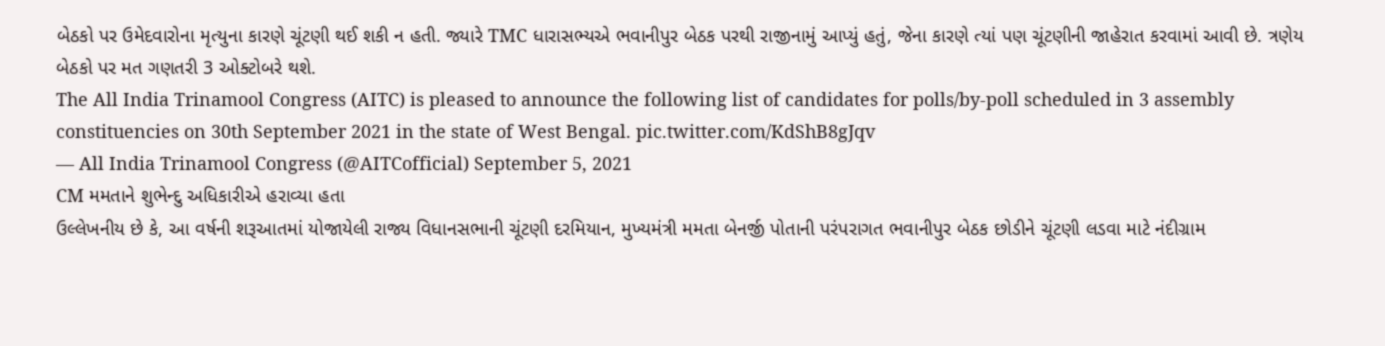બેઠકો પર ઉમેદવારોના મૃત્યુના કારણે ચૂંટણી થઈ શકી ન હતી. જ્યારે TMC ધારાસભ્યએ ભવાનીપુર બેઠક પરથી રાજીનામું આપ્યું હતું, જેના કારણે ત્યાં પણ ચૂંટણીની જાહેરાત કરવામાં આવી છે. ત્રણેય બેઠકો પર મત ગણતરી 3 ઓક્ટોબરે થશે.
The All India Trinamool Congress (AITC) is pleased to announce the following list of candidates for polls/by-poll scheduled in 3 assembly constituencies on 30th September 2021 in the state of West Bengal. pic.twitter.com/KdShB8gJqv
— All India Trinamool Congress (@AITCofficial) September 5, 2021
CM મમતાને શુભેન્દુ અધિકારીએ હરાવ્યા હતા
ઉલ્લેખનીય છે કે, આ વર્ષની શરૂઆતમાં યોજાયેલી રાજ્ય વિધાનસભાની ચૂંટણી દરમિયાન, મુખ્યમંત્રી મમતા બેનર્જી પોતાની પરંપરાગત ભવાનીપુર બેઠક છોડીને ચૂંટણી લડવા માટે નંદીગ્રામ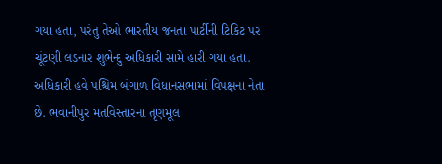ગયા હતા, પરંતુ તેઓ ભારતીય જનતા પાર્ટીની ટિકિટ પર ચૂંટણી લડનાર શુભેન્દુ અધિકારી સામે હારી ગયા હતા.
અધિકારી હવે પશ્ચિમ બંગાળ વિધાનસભામાં વિપક્ષના નેતા છે. ભવાનીપુર મતવિસ્તારના તૃણમૂલ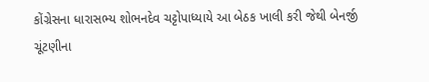કોંગ્રેસના ધારાસભ્ય શોભનદેવ ચટ્ટોપાધ્યાયે આ બેઠક ખાલી કરી જેથી બેનર્જી ચૂંટણીના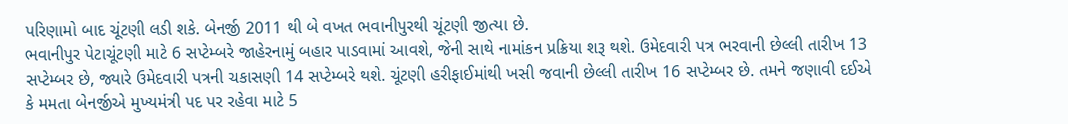પરિણામો બાદ ચૂંટણી લડી શકે. બેનર્જી 2011 થી બે વખત ભવાનીપુરથી ચૂંટણી જીત્યા છે.
ભવાનીપુર પેટાચૂંટણી માટે 6 સપ્ટેમ્બરે જાહેરનામું બહાર પાડવામાં આવશે, જેની સાથે નામાંકન પ્રક્રિયા શરૂ થશે. ઉમેદવારી પત્ર ભરવાની છેલ્લી તારીખ 13 સપ્ટેમ્બર છે, જ્યારે ઉમેદવારી પત્રની ચકાસણી 14 સપ્ટેમ્બરે થશે. ચૂંટણી હરીફાઈમાંથી ખસી જવાની છેલ્લી તારીખ 16 સપ્ટેમ્બર છે. તમને જણાવી દઈએ કે મમતા બેનર્જીએ મુખ્યમંત્રી પદ પર રહેવા માટે 5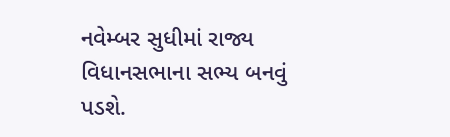નવેમ્બર સુધીમાં રાજ્ય વિધાનસભાના સભ્ય બનવું પડશે.